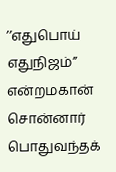’’எதுபொய் எதுநிஜம்’’ என்றமகான் சொன்னார்
பொதுவந்தக்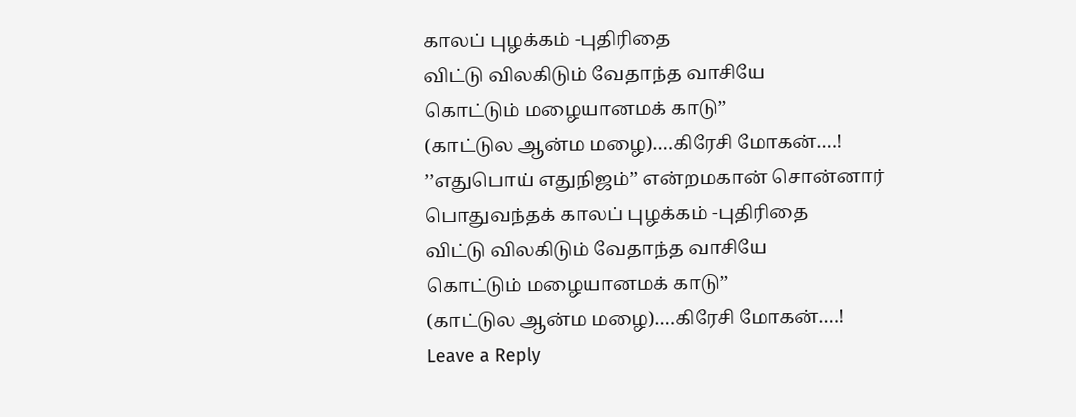காலப் புழக்கம் -புதிரிதை
விட்டு விலகிடும் வேதாந்த வாசியே
கொட்டும் மழையானமக் காடு’’
(காட்டுல ஆன்ம மழை)….கிரேசி மோகன்….!
’’எதுபொய் எதுநிஜம்’’ என்றமகான் சொன்னார்
பொதுவந்தக் காலப் புழக்கம் -புதிரிதை
விட்டு விலகிடும் வேதாந்த வாசியே
கொட்டும் மழையானமக் காடு’’
(காட்டுல ஆன்ம மழை)….கிரேசி மோகன்….!
Leave a Reply